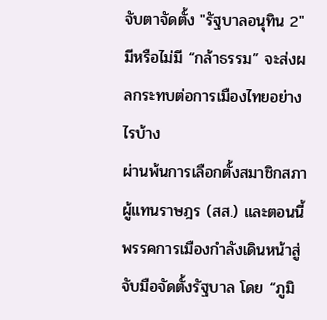จับตาจัดตั้ง "รัฐบาลอนุทิน 2" มีหรือไม่มี “กล้าธรรม” จะส่งผลกระทบต่อการเมืองไทยอย่างไรบ้าง
ผ่านพ้นการเลือกตั้งสมาชิกสภาผู้แทนราษฎร (สส.) และตอนนี้พรรคการเมืองกำลังเดินหน้าสู่จับมือจัดตั้งรัฐบาล โดย “ภูมิ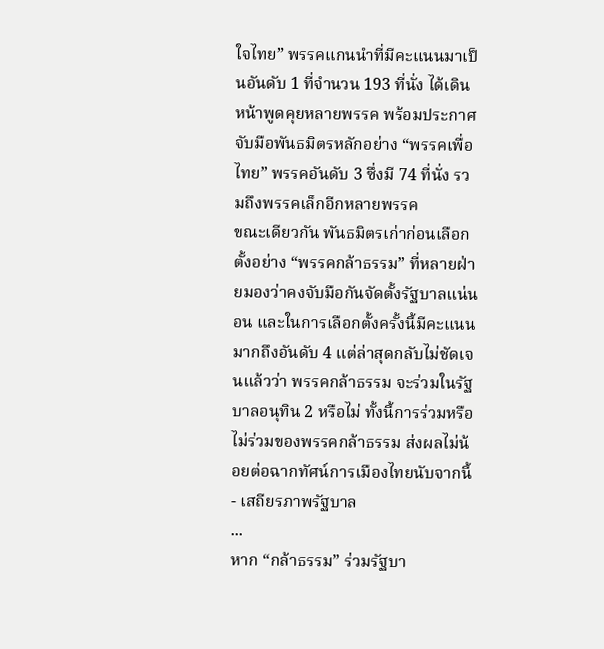ใจไทย” พรรคแกนนำที่มีคะแนนมาเป็นอันดับ 1 ที่จำนวน 193 ที่นั่ง ได้เดินหน้าพูดคุยหลายพรรค พร้อมประกาศจับมือพันธมิตรหลักอย่าง “พรรคเพื่อไทย” พรรคอันดับ 3 ซึ่งมี 74 ที่นั่ง รวมถึงพรรคเล็กอีกหลายพรรค
ขณะเดียวกัน พันธมิตรเก่าก่อนเลือกตั้งอย่าง “พรรคกล้าธรรม” ที่หลายฝ่ายมองว่าคงจับมือกันจัดตั้งรัฐบาลแน่นอน และในการเลือกตั้งครั้งนี้มีคะแนนมากถึงอันดับ 4 แต่ล่าสุดกลับไม่ชัดเจนแล้วว่า พรรคกล้าธรรม จะร่วมในรัฐบาลอนุทิน 2 หรือไม่ ทั้งนี้การร่วมหรือไม่ร่วมของพรรคกล้าธรรม ส่งผลไม่น้อยต่อฉากทัศน์การเมืองไทยนับจากนี้
- เสถียรภาพรัฐบาล
...
หาก “กล้าธรรม” ร่วมรัฐบา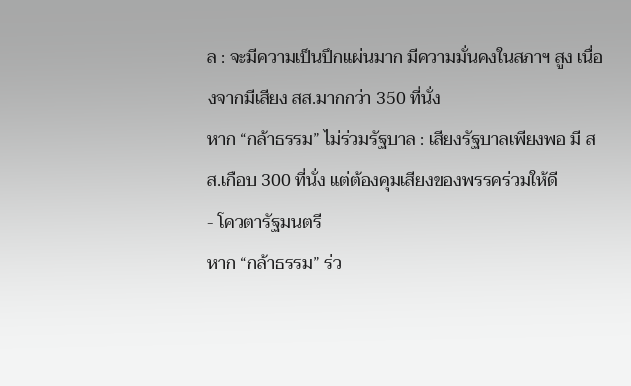ล : จะมีความเป็นปึกแผ่นมาก มีความมั่นคงในสภาฯ สูง เนื่องจากมีเสียง สส.มากกว่า 350 ที่นั่ง
หาก “กล้าธรรม” ไม่ร่วมรัฐบาล : เสียงรัฐบาลเพียงพอ มี สส.เกือบ 300 ที่นั่ง แต่ต้องคุมเสียงของพรรคร่วมให้ดี
- โควตารัฐมนตรี
หาก “กล้าธรรม” ร่ว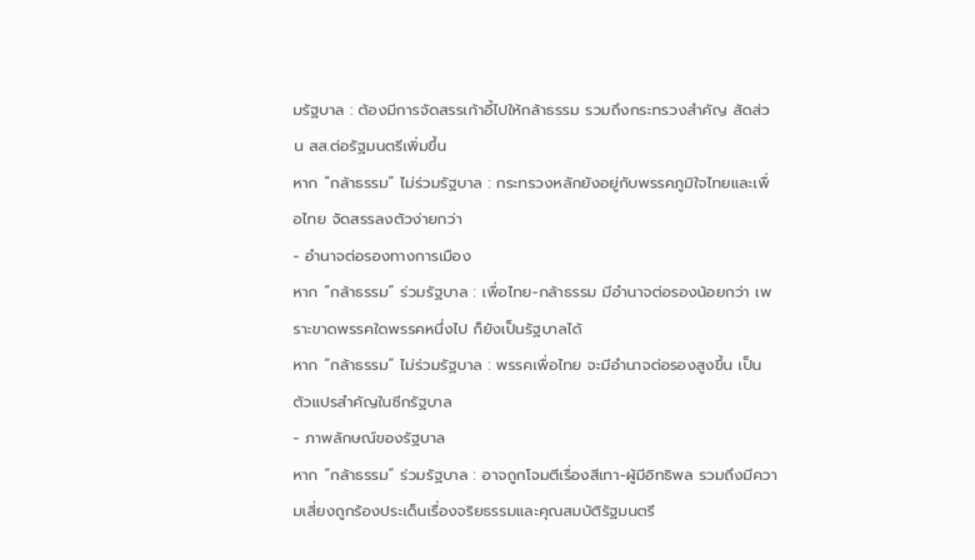มรัฐบาล : ต้องมีการจัดสรรเก้าอี้ไปให้กล้าธรรม รวมถึงกระทรวงสำคัญ สัดส่วน สส.ต่อรัฐมนตรีเพิ่มขึ้น
หาก “กล้าธรรม” ไม่ร่วมรัฐบาล : กระทรวงหลักยังอยู่กับพรรคภูมิใจไทยและเพื่อไทย จัดสรรลงตัวง่ายกว่า
- อำนาจต่อรองทางการเมือง
หาก “กล้าธรรม” ร่วมรัฐบาล : เพื่อไทย-กล้าธรรม มีอำนาจต่อรองน้อยกว่า เพราะขาดพรรคใดพรรคหนึ่งไป ก็ยังเป็นรัฐบาลได้
หาก “กล้าธรรม” ไม่ร่วมรัฐบาล : พรรคเพื่อไทย จะมีอำนาจต่อรองสูงขึ้น เป็นตัวแปรสำคัญในซีกรัฐบาล
- ภาพลักษณ์ของรัฐบาล
หาก “กล้าธรรม” ร่วมรัฐบาล : อาจถูกโจมตีเรื่องสีเทา-ผู้มีอิทธิพล รวมถึงมีความเสี่ยงถูกร้องประเด็นเรื่องจริยธรรมและคุณสมบัติรัฐมนตรี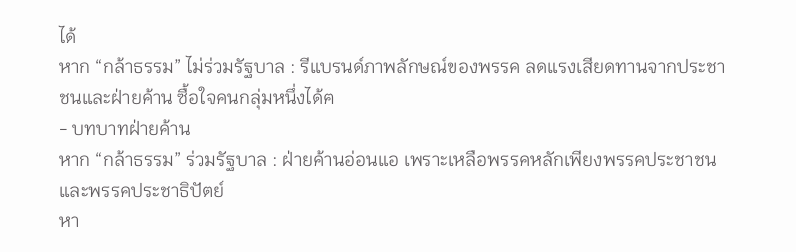ได้
หาก “กล้าธรรม” ไม่ร่วมรัฐบาล : รีแบรนด์ภาพลักษณ์ของพรรค ลดแรงเสียดทานจากประชาชนและฝ่ายค้าน ซื้อใจคนกลุ่มหนึ่งได้ฅ
- บทบาทฝ่ายค้าน
หาก “กล้าธรรม” ร่วมรัฐบาล : ฝ่ายค้านอ่อนแอ เพราะเหลือพรรคหลักเพียงพรรคประชาชนและพรรคประชาธิปัตย์
หา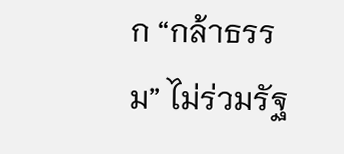ก “กล้าธรรม” ไม่ร่วมรัฐ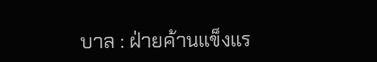บาล : ฝ่ายค้านแข็งแร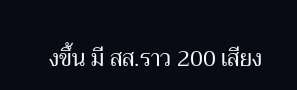งขึ้น มี สส.ราว 200 เสียง